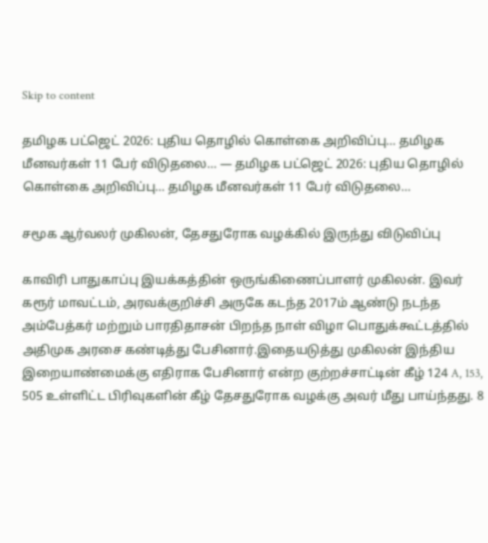Skip to content

தமிழக பட்ஜெட் 2026: புதிய தொழில் கொள்கை அறிவிப்பு… தமிழக மீனவர்கள் 11 பேர் விடுதலை… — தமிழக பட்ஜெட் 2026: புதிய தொழில் கொள்கை அறிவிப்பு… தமிழக மீனவர்கள் 11 பேர் விடுதலை…

சமூக ஆர்வலர் முகிலன், தேசதுரோக வழக்கில் இருந்து விடுவிப்பு

காவிரி பாதுகாப்பு இயக்கத்தின் ஒருங்கிணைப்பாளர் முகிலன். இவர்  கரூர் மாவட்டம், அரவக்குறிச்சி அருகே கடந்த 2017ம் ஆண்டு நடந்த அம்பேத்கர் மற்றும் பாரதிதாசன் பிறந்த நாள் விழா பொதுக்கூட்டத்தில்  அதிமுக அரசை கண்டித்து பேசினார்.இதையடுத்து முகிலன் இந்திய இறையாண்மைக்கு எதிராக பேசினார் என்ற குற்றச்சாட்டின் கீழ் 124 A, 153, 505 உள்ளிட்ட பிரிவுகளின் கீழ் தேசதுரோக வழக்கு அவர் மீது பாய்ந்தது. 8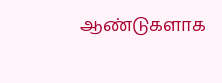ஆண்டுகளாக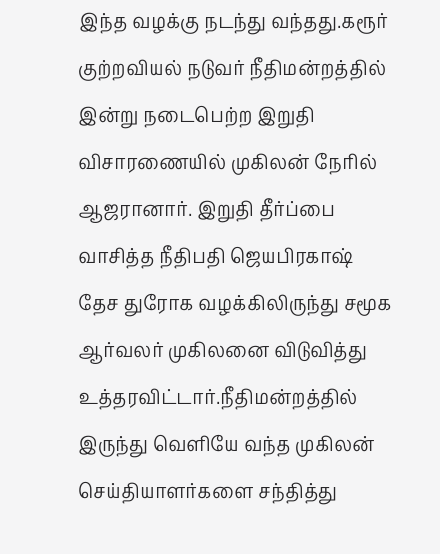இந்த வழக்கு நடந்து வந்தது.கரூர் குற்றவியல் நடுவர் நீதிமன்றத்தில் இன்று நடைபெற்ற இறுதி விசாரணையில் முகிலன் நேரில் ஆஜரானார். இறுதி தீர்ப்பை வாசித்த நீதிபதி ஜெயபிரகாஷ் தேச துரோக வழக்கிலிருந்து சமூக ஆர்வலர் முகிலனை விடுவித்து உத்தரவிட்டார்.நீதிமன்றத்தில் இருந்து வெளியே வந்த முகிலன் செய்தியாளர்களை சந்தித்து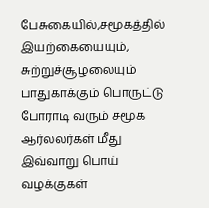பேசுகையில்,சமூகத்தில் இயற்கையையும், சுற்றுச்சூழலையும் பாதுகாக்கும் பொருட்டு போராடி வரும் சமூக ஆர்லலர்கள் மீது இவ்வாறு பொய் வழக்குகள்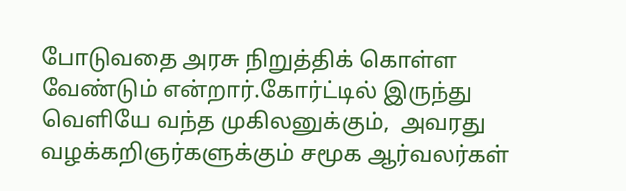போடுவதை அரசு நிறுத்திக் கொள்ள வேண்டும் என்றார்.கோர்ட்டில் இருந்து வெளியே வந்த முகிலனுக்கும்,  அவரது வழக்கறிஞர்களுக்கும் சமூக ஆர்வலர்கள்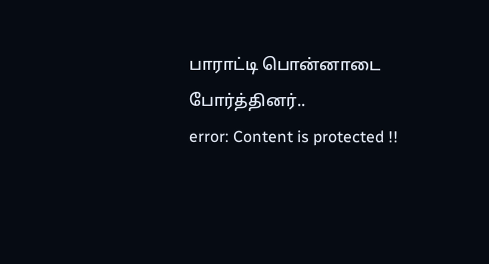பாராட்டி பொன்னாடை போர்த்தினர்..
error: Content is protected !!